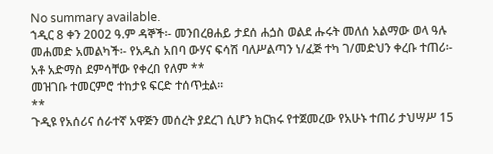No summary available.
ኀዲር 8 ቀን 2002 ዓ.ም ዳኞች፡- መንበረፀሐይ ታደሰ ሐጏስ ወልደ ሑሩት መለሰ አልማው ወላ ዓሉ መሐመድ አመልካች፡- የአዱስ አበባ ውሃና ፍሳሽ ባለሥልጣን ነ/ፈጅ ተካ ገ/መድህን ቀረቡ ተጠሪ፡- አቶ አድማስ ደምሳቸው የቀረበ የለም **
መዝገቡ ተመርምሮ ተከታዩ ፍርድ ተሰጥቷል።
**
ጉዲዩ የአሰሪና ሰራተኛ አዋጅን መሰረት ያደረገ ሲሆን ክርክሩ የተጀመረው የአሁኑ ተጠሪ ታህሣሥ 15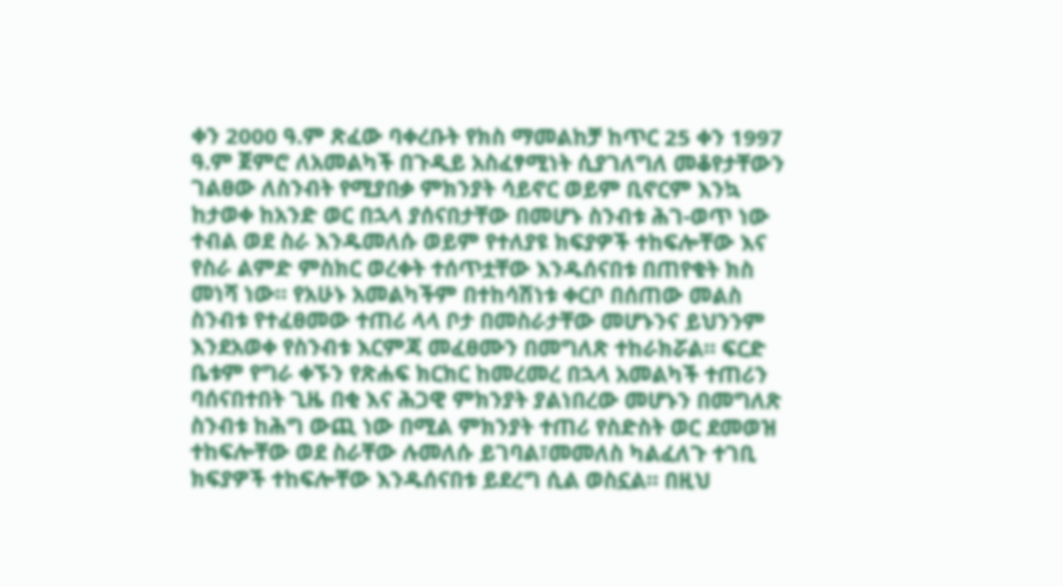ቀን 2000 ዓ.ም ጽፈው ባቀረቡት የክስ ማመልከቻ ከጥር 25 ቀን 1997 ዓ.ም ጀምሮ ለአመልካች በጉዲይ አስፈፃሚነት ሲያገለግለ መቆየታቸውን ገልፀው ለስንብት የሚያበቃ ምክንያት ሳይኖር ወይም ቢኖርም እንኳ ከታወቀ ከአንድ ወር በኋላ ያሰናበታቸው በመሆኑ ስንብቱ ሕገ-ወጥ ነው ተብል ወደ ስራ እንዱመለሱ ወይም የተለያዩ ክፍያዎች ተከፍሎቸው እና የስራ ልምድ ምስክር ወረቀት ተሰጥቷቸው እንዱሰናበቱ በጠየቁት ክስ መነሻ ነው። የአሁኑ አመልካችም በተከሳሽነቱ ቀርቦ በሰጠው መልስ ስንብቱ የተፈፀመው ተጠሪ ላላ ቦታ በመስራታቸው መሆኑንና ይህንንም እንደአወቀ የስንብቱ እርምጃ መፈፀሙን በመግለጽ ተከራክሯል። ፍርድ ቤቱም የግራ ቀኙን የጽሐፍ ክርክር ከመረመረ በኋላ አመልካች ተጠሪን ባሰናበተበት ጊዜ በቂ እና ሕጋዊ ምክንያት ያልነበረው መሆኑን በመግለጽ ስንብቱ ከሕግ ውጪ ነው በሚል ምክንያት ተጠሪ የስድስት ወር ደመወዝ ተከፍሎቸው ወደ ስራቸው ሉመለሱ ይገባል፣መመለስ ካልፈለጉ ተገቢ ክፍያዎች ተከፍሎቸው እንዱሰናበቱ ይደረግ ሲል ወስኗል። በዚህ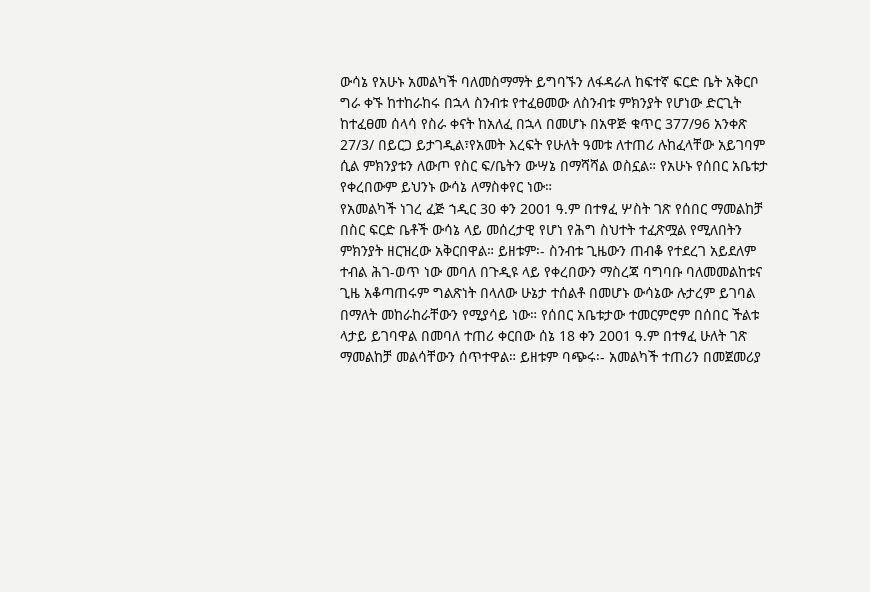ውሳኔ የአሁኑ አመልካች ባለመስማማት ይግባኙን ለፋዳራለ ከፍተኛ ፍርድ ቤት አቅርቦ ግራ ቀኙ ከተከራከሩ በኋላ ስንብቱ የተፈፀመው ለስንብቱ ምክንያት የሆነው ድርጊት ከተፈፀመ ሰላሳ የስራ ቀናት ከአለፈ በኋላ በመሆኑ በአዋጅ ቁጥር 377/96 አንቀጽ 27/3/ በይርጋ ይታገዲል፣የአመት እረፍት የሁለት ዓመቱ ለተጠሪ ሉከፈላቸው አይገባም ሲል ምክንያቱን ለውጦ የስር ፍ/ቤትን ውሣኔ በማሻሻል ወስኗል። የአሁኑ የሰበር አቤቱታ የቀረበውም ይህንኑ ውሳኔ ለማስቀየር ነው።
የአመልካች ነገረ ፈጅ ኀዲር 30 ቀን 2001 ዓ.ም በተፃፈ ሦስት ገጽ የሰበር ማመልከቻ በስር ፍርድ ቤቶች ውሳኔ ላይ መሰረታዊ የሆነ የሕግ ስህተት ተፈጽሟል የሚለበትን ምክንያት ዘርዝረው አቅርበዋል። ይዘቱም፡- ስንብቱ ጊዜውን ጠብቆ የተደረገ አይደለም ተብል ሕገ-ወጥ ነው መባለ በጉዲዩ ላይ የቀረበውን ማስረጃ ባግባቡ ባለመመልከቱና ጊዜ አቆጣጠሩም ግልጽነት በላለው ሁኔታ ተሰልቶ በመሆኑ ውሳኔው ሉታረም ይገባል በማለት መከራከራቸውን የሚያሳይ ነው። የሰበር አቤቱታው ተመርምሮም በሰበር ችልቱ ላታይ ይገባዋል በመባለ ተጠሪ ቀርበው ሰኔ 18 ቀን 2001 ዓ.ም በተፃፈ ሁለት ገጽ ማመልከቻ መልሳቸውን ሰጥተዋል። ይዘቱም ባጭሩ፡- አመልካች ተጠሪን በመጀመሪያ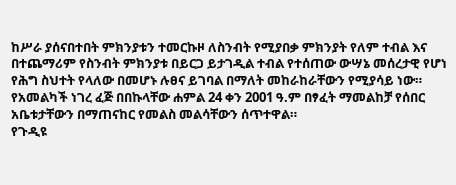ከሥራ ያሰናበተበት ምክንያቱን ተመርኩዞ ለስንብት የሚያበቃ ምክንያት የለም ተብል እና በተጨማሪም የስንብት ምክንያቱ በይርጋ ይታገዲል ተብል የተሰጠው ውሣኔ መሰረታዊ የሆነ የሕግ ስህተት የላለው በመሆኑ ሉፀና ይገባል በማለት መከራከራቸውን የሚያሳይ ነው። የአመልካች ነገረ ፈጅ በበኩላቸው ሐምል 24 ቀን 2001 ዓ.ም በፃፈት ማመልከቻ የሰበር አቤቱታቸውን በማጠናከር የመልስ መልሳቸውን ሰጥተዋል።
የጉዲዩ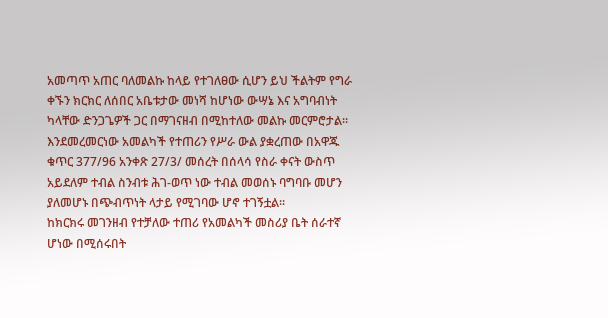አመጣጥ አጠር ባለመልኩ ከላይ የተገለፀው ሲሆን ይህ ችልትም የግራ ቀኙን ክርክር ለሰበር አቤቱታው መነሻ ከሆነው ውሣኔ እና አግባብነት ካላቸው ድንጋጌዎች ጋር በማገናዘብ በሚከተለው መልኩ መርምሮታል።
እንደመረመርነው አመልካች የተጠሪን የሥራ ውል ያቋረጠው በአዋጁ ቁጥር 377/96 አንቀጽ 27/3/ መሰረት በሰላሳ የስራ ቀናት ውስጥ አይደለም ተብል ስንብቱ ሕገ-ወጥ ነው ተብል መወሰኑ ባግባቡ መሆን ያለመሆኑ በጭብጥነት ላታይ የሚገባው ሆኖ ተገኝቷል።
ከክርክሩ መገንዘብ የተቻለው ተጠሪ የአመልካች መስሪያ ቤት ሰራተኛ ሆነው በሚሰሩበት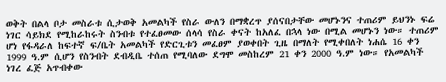ወቅት በልላ ቦታ መስራቱ ሲታወቅ አመልካች የስራ ውለን በማቋረጥ ያሰናበታቸው መሆኑንና ተጠሪም ይህንኑ ፍሬ ነገር ሳይክደ የሚከራከሩት ስንብቱ የተፈፀመው ሰላሳ የስራ ቀናት ከአለፈ በኋላ ነው በሚል መሆኑን ነው። ተጠሪም ሆነ የፋዳራለ ከፍተኛ ፍ/ቤት አመልካች የድርጊቱን መፈፀም ያወቀበት ጊዜ በማለት የሚቀበለት ነሐሴ 16 ቀን 1999 ዓ.ም ሲሆን የስንብት ደብዲቤ ተሰጠ የሚባለው ደግሞ መስከረም 21 ቀን 2000 ዓ.ም ነው። የአመልካች ነገረ ፈጅ አጥብቀው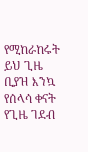የሚከራከሩት ይህ ጊዜ ቢያዝ እንኳ የሰላሳ ቀናት የጊዜ ገደብ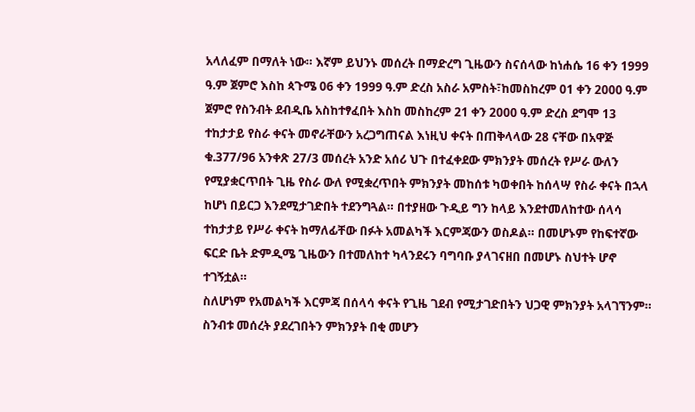አላለፈም በማለት ነው። እኛም ይህንኑ መሰረት በማድረግ ጊዜውን ስናሰላው ከነሐሴ 16 ቀን 1999 ዓ.ም ጀምሮ እስከ ጳጉሜ 06 ቀን 1999 ዓ.ም ድረስ አስራ አምስት፣ከመስከረም 01 ቀን 2000 ዓ.ም ጀምሮ የስንብት ደብዲቤ አስከተፃፈበት እስከ መስከረም 21 ቀን 2000 ዓ.ም ድረስ ደግሞ 13 ተከታታይ የስራ ቀናት መኖራቸውን አረጋግጠናል እነዚህ ቀናት በጠቅላላው 28 ናቸው በአዋጅ ቁ.377/96 አንቀጽ 27/3 መሰረት አንድ አሰሪ ህጉ በተፈቀደው ምክንያት መሰረት የሥራ ውለን የሚያቋርጥበት ጊዜ የስራ ውለ የሚቋረጥበት ምክንያት መከሰቱ ካወቀበት ከሰላሣ የስራ ቀናት በኋላ ከሆነ በይርጋ እንደሚታገድበት ተደንግጓል። በተያዘው ጉዲይ ግን ከላይ እንደተመለከተው ሰላሳ ተከታታይ የሥራ ቀናት ከማለፊቸው በፉት አመልካች እርምጃውን ወስዶል። በመሆኑም የከፍተኛው ፍርድ ቤት ድምዲሜ ጊዜውን በተመለከተ ካላንደሩን ባግባቡ ያላገናዘበ በመሆኑ ስህተት ሆኖ ተገኝቷል።
ስለሆነም የአመልካች እርምጃ በሰላሳ ቀናት የጊዜ ገደብ የሚታገድበትን ህጋዊ ምክንያት አላገኘንም። ስንብቱ መሰረት ያደረገበትን ምክንያት በቂ መሆን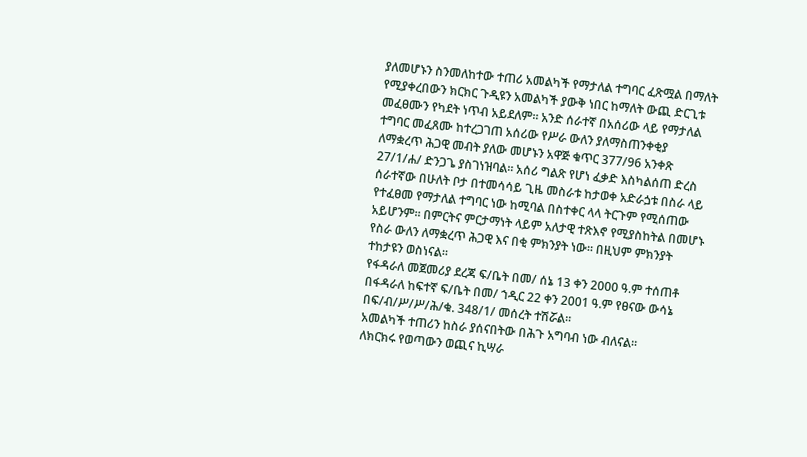ያለመሆኑን ስንመለከተው ተጠሪ አመልካች የማታለል ተግባር ፈጽሟል በማለት የሚያቀረበውን ክርክር ጉዲዩን አመልካች ያውቅ ነበር ከማለት ውጪ ድርጊቱ መፈፀሙን የካደት ነጥብ አይደለም። አንድ ሰራተኛ በአሰሪው ላይ የማታለል ተግባር መፈጸሙ ከተረጋገጠ አሰሪው የሥራ ውለን ያለማስጠንቀቂያ ለማቋረጥ ሕጋዊ መብት ያለው መሆኑን አዋጅ ቁጥር 377/96 አንቀጽ 27/1/ሐ/ ድንጋጌ ያስገነዝባል። አሰሪ ግልጽ የሆነ ፈቃድ እስካልሰጠ ድረስ ሰራተኛው በሁለት ቦታ በተመሳሳይ ጊዜ መስራቱ ከታወቀ አድራጏቱ በስራ ላይ የተፈፀመ የማታለል ተግባር ነው ከሚባል በስተቀር ላላ ትርጉም የሚሰጠው አይሆንም። በምርትና ምርታማነት ላይም አለታዊ ተጽእኖ የሚያስከትል በመሆኑ የስራ ውለን ለማቋረጥ ሕጋዊ እና በቂ ምክንያት ነው። በዚህም ምክንያት ተከታዩን ወስነናል።
የፋዳራለ መጀመሪያ ደረጃ ፍ/ቤት በመ/ ሰኔ 13 ቀን 2000 ዓ.ም ተሰጠቶ በፋዳራለ ከፍተኛ ፍ/ቤት በመ/ ኀዲር 22 ቀን 2001 ዓ.ም የፀናው ውሳኔ በፍ/ብ/ሥ/ሥ/ሕ/ቁ. 348/1/ መሰረት ተሽሯል።
አመልካች ተጠሪን ከስራ ያሰናበትው በሕጉ አግባብ ነው ብለናል።
ለክርክሩ የወጣውን ወጪና ኪሣራ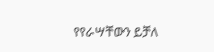የየራሣቸውን ይቻለ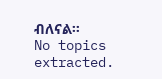ብለናል።
No topics extracted.